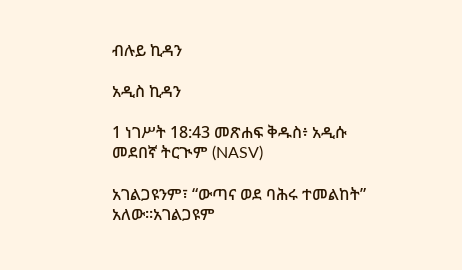ብሉይ ኪዳን

አዲስ ኪዳን

1 ነገሥት 18:43 መጽሐፍ ቅዱስ፥ አዲሱ መደበኛ ትርጒም (NASV)

አገልጋዩንም፣ “ውጣና ወደ ባሕሩ ተመልከት” አለው።አገልጋዩም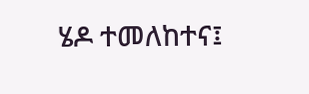ሄዶ ተመለከተና፤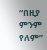“በዚያ ምንም የለም”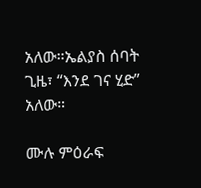አለው።ኤልያስ ሰባት ጊዜ፣ “እንደ ገና ሂድ” አለው።

ሙሉ ምዕራፍ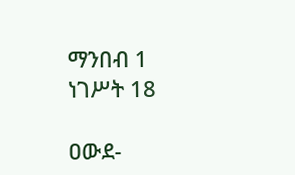ማንበብ 1 ነገሥት 18

ዐውደ-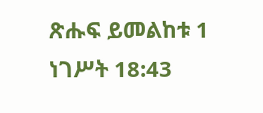ጽሑፍ ይመልከቱ 1 ነገሥት 18:43